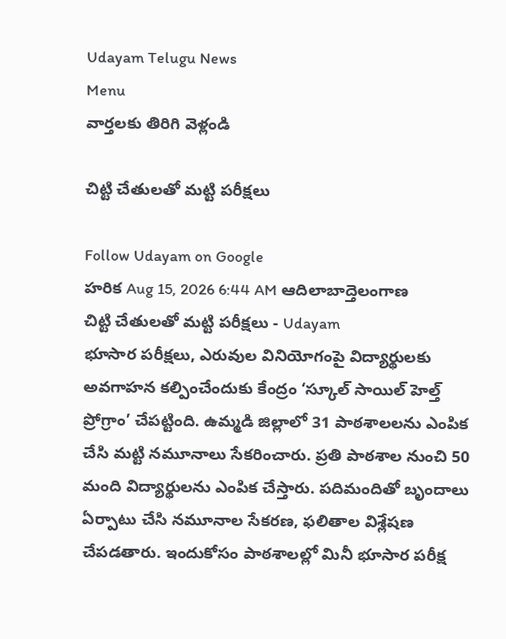Udayam Telugu News
Menu
వార్తలకు తిరిగి వెళ్లండి

చిట్టి చేతులతో మట్టి పరీక్షలు

Follow Udayam on Google
హరిక Aug 15, 2026 6:44 AM ఆదిలాబాద్తెలంగాణ
చిట్టి చేతులతో మట్టి పరీక్షలు - Udayam
భూసార పరీక్షలు, ఎరువుల వినియోగంపై విద్యార్థులకు అవగాహన కల్పించేందుకు కేంద్రం ‘స్కూల్‌ సాయిల్‌ హెల్త్‌ ప్రోగ్రాం’ చేపట్టింది. ఉమ్మడి జిల్లాలో 31 పాఠశాలలను ఎంపిక చేసి మట్టి నమూనాలు సేకరించారు. ప్రతి పాఠశాల నుంచి 50 మంది విద్యార్థులను ఎంపిక చేస్తారు. పదిమందితో బృందాలు ఏర్పాటు చేసి నమూనాల సేకరణ, ఫలితాల విశ్లేషణ చేపడతారు. ఇందుకోసం పాఠశాలల్లో మినీ భూసార పరీక్ష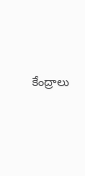కేంద్రాలు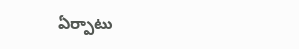ఏర్పాటు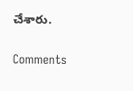చేశారు.

Comments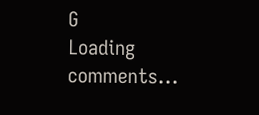G
Loading comments...